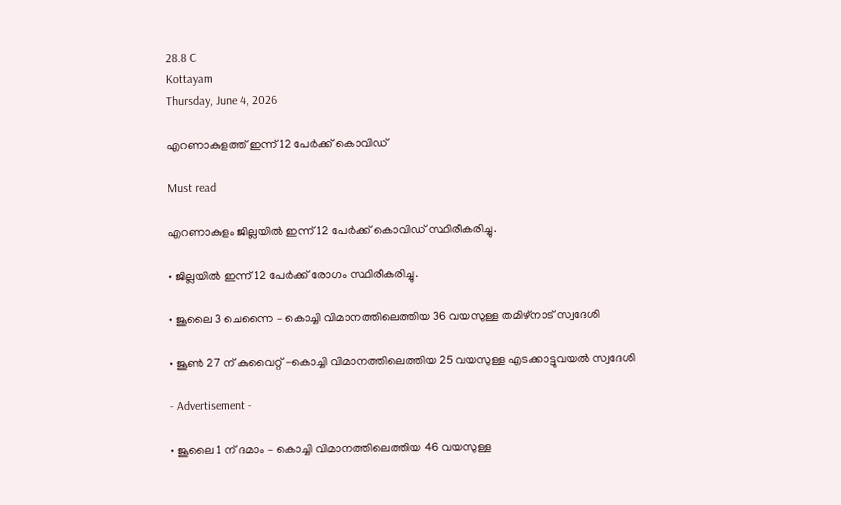28.8 C
Kottayam
Thursday, June 4, 2026

എറണാകുളത്ത് ഇന്ന് 12 പേര്‍ക്ക് കൊവിഡ്‌

Must read

എറണാകുളം ജില്ലയില്‍ ഇന്ന് 12 പേര്‍ക്ക് കൊവിഡ് സ്ഥിരീകരിച്ചു.

• ജില്ലയിൽ ഇന്ന് 12 പേർക്ക് രോഗം സ്ഥിരീകരിച്ചു.

• ജൂലൈ 3 ചെന്നൈ – കൊച്ചി വിമാനത്തിലെത്തിയ 36 വയസുള്ള തമിഴ്നാട് സ്വദേശി

• ജൂൺ 27 ന് കുവൈറ്റ് -കൊച്ചി വിമാനത്തിലെത്തിയ 25 വയസുള്ള എടക്കാട്ടുവയൽ സ്വദേശി

- Advertisement -

• ജൂലൈ 1 ന് ദമാം – കൊച്ചി വിമാനത്തിലെത്തിയ 46 വയസുള്ള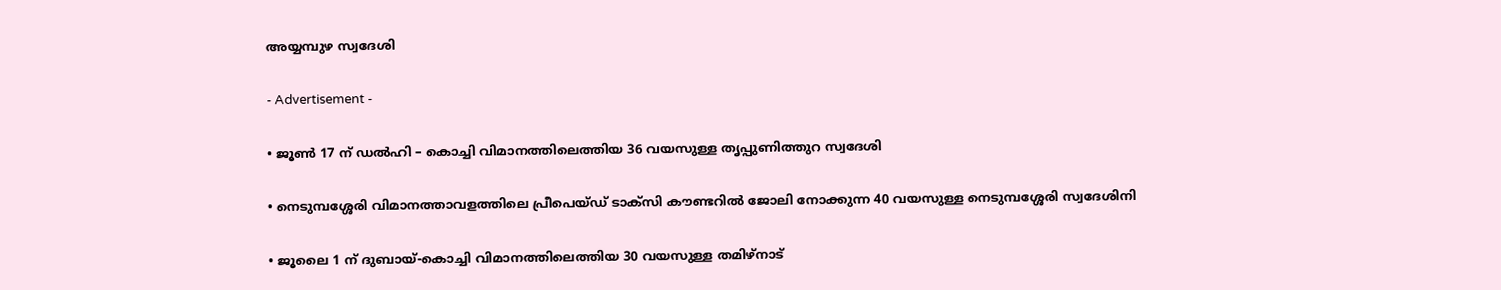അയ്യമ്പുഴ സ്വദേശി

- Advertisement -

• ജൂൺ 17 ന് ഡൽഹി – കൊച്ചി വിമാനത്തിലെത്തിയ 36 വയസുള്ള തൃപ്പുണിത്തുറ സ്വദേശി

• നെടുമ്പശ്ശേരി വിമാനത്താവളത്തിലെ പ്രീപെയ്ഡ് ടാക്സി കൗണ്ടറിൽ ജോലി നോക്കുന്ന 40 വയസുള്ള നെടുമ്പശ്ശേരി സ്വദേശിനി

• ജൂലൈ 1 ന് ദുബായ്-കൊച്ചി വിമാനത്തിലെത്തിയ 30 വയസുള്ള തമിഴ്നാട്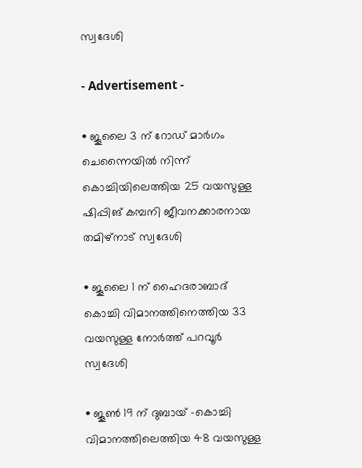സ്വദേശി

- Advertisement -

• ജൂലൈ 3 ന് റോഡ് മാർഗം ചെന്നൈയിൽ നിന്ന് കൊച്ചിയിലെത്തിയ 25 വയസുള്ള ഷിപ്പിങ് കമ്പനി ജീവനക്കാരനായ തമിഴ്നാട് സ്വദേശി

• ജൂലൈ 1 ന് ഹൈദരാബാദ് കൊച്ചി വിമാനത്തിനെത്തിയ 33 വയസുള്ള നോർത്ത് പറവൂർ സ്വദേശി

• ജൂൺ 19 ന് ദുബായ് -കൊച്ചി വിമാനത്തിലെത്തിയ 48 വയസുള്ള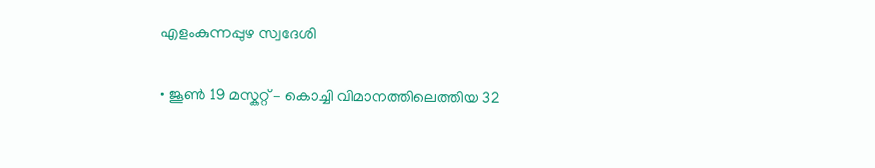എളംകുന്നപ്പുഴ സ്വദേശി

• ജൂൺ 19 മസ്കറ്റ് – കൊച്ചി വിമാനത്തിലെത്തിയ 32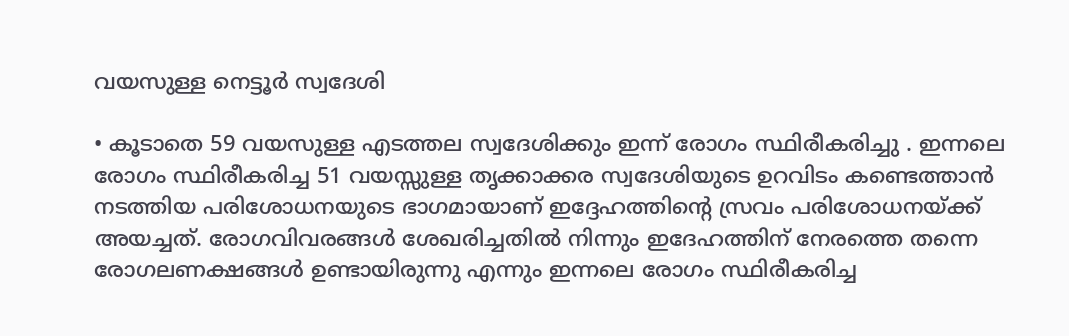വയസുള്ള നെട്ടൂർ സ്വദേശി

• കൂടാതെ 59 വയസുള്ള എടത്തല സ്വദേശിക്കും ഇന്ന് രോഗം സ്ഥിരീകരിച്ചു . ഇന്നലെ രോഗം സ്ഥിരീകരിച്ച 51 വയസ്സുള്ള തൃക്കാക്കര സ്വദേശിയുടെ ഉറവിടം കണ്ടെത്താൻ നടത്തിയ പരിശോധനയുടെ ഭാഗമായാണ് ഇദ്ദേഹത്തിന്റെ സ്രവം പരിശോധനയ്ക്ക് അയച്ചത്. രോഗവിവരങ്ങൾ ശേഖരിച്ചതിൽ നിന്നും ഇദേഹത്തിന് നേരത്തെ തന്നെ രോഗലണക്ഷങ്ങൾ ഉണ്ടായിരുന്നു എന്നും ഇന്നലെ രോഗം സ്ഥിരീകരിച്ച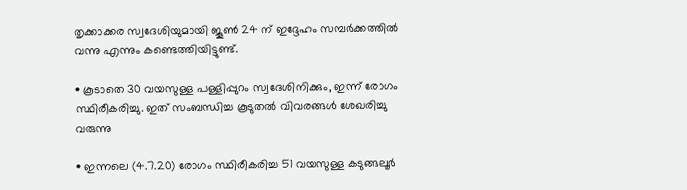തൃക്കാക്കര സ്വദേശിയുമായി ജൂൺ 24 ന് ഇദ്ദേഹം സമ്പർക്കത്തിൽ വന്നു എന്നും കണ്ടെത്തിയിട്ടുണ്ട്.

• കൂടാതെ 30 വയസുള്ള പള്ളിപ്പുറം സ്വദേശിനിക്കും, ഇന്ന് രോഗം സ്ഥിരീകരിച്ചു. ഇത് സംബന്ധിച്ച കൂടുതൽ വിവരങ്ങൾ ശേഖരിച്ചു വരുന്നു

• ഇന്നലെ (4.7.20) രോഗം സ്ഥിരീകരിച്ച 51 വയസുള്ള കടുങ്ങലൂർ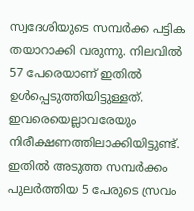സ്വദേശിയുടെ സമ്പർക്ക പട്ടിക തയാറാക്കി വരുന്നു. നിലവിൽ 57 പേരെയാണ് ഇതിൽ ഉൾപ്പെടുത്തിയിട്ടുള്ളത്. ഇവരെയെല്ലാവരേയും നിരീക്ഷണത്തിലാക്കിയിട്ടുണ്ട്. ഇതിൽ അടുത്ത സമ്പർക്കം പുലർത്തിയ 5 പേരുടെ സ്രവം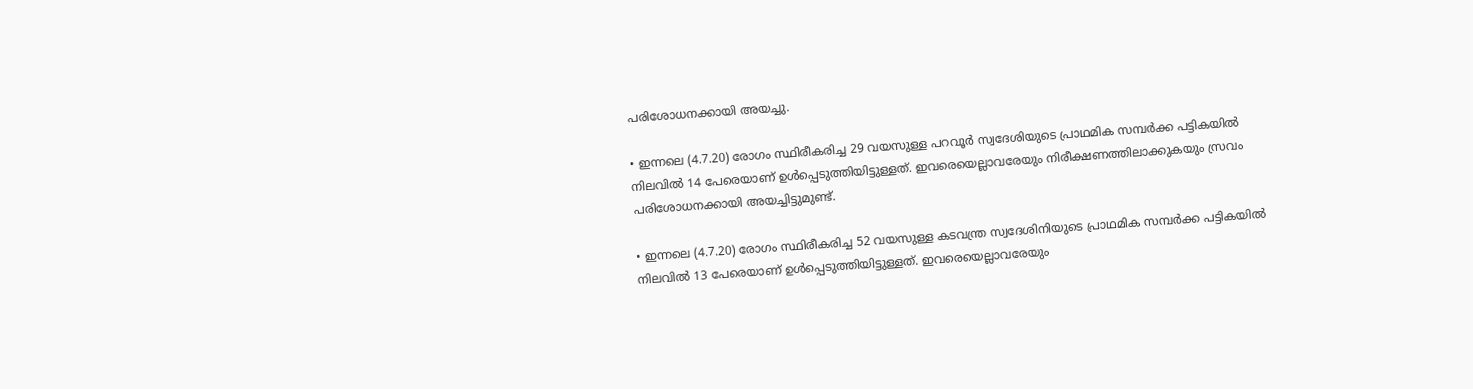പരിശോധനക്കായി അയച്ചു.

• ഇന്നലെ (4.7.20) രോഗം സ്ഥിരീകരിച്ച 29 വയസുള്ള പറവൂർ സ്വദേശിയുടെ പ്രാഥമിക സമ്പർക്ക പട്ടികയിൽ നിലവിൽ 14 പേരെയാണ് ഉൾപ്പെടുത്തിയിട്ടുള്ളത്. ഇവരെയെല്ലാവരേയും നിരീക്ഷണത്തിലാക്കുകയും സ്രവം പരിശോധനക്കായി അയച്ചിട്ടുമുണ്ട്.

• ഇന്നലെ (4.7.20) രോഗം സ്ഥിരീകരിച്ച 52 വയസുള്ള കടവന്ത്ര സ്വദേശിനിയുടെ പ്രാഥമിക സമ്പർക്ക പട്ടികയിൽ നിലവിൽ 13 പേരെയാണ് ഉൾപ്പെടുത്തിയിട്ടുള്ളത്. ഇവരെയെല്ലാവരേയും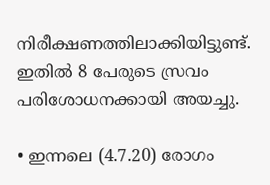നിരീക്ഷണത്തിലാക്കിയിട്ടുണ്ട്. ഇതിൽ 8 പേരുടെ സ്രവം പരിശോധനക്കായി അയച്ചു.

• ഇന്നലെ (4.7.20) രോഗം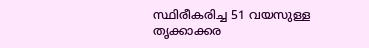സ്ഥിരീകരിച്ച 51 വയസുള്ള തൃക്കാക്കര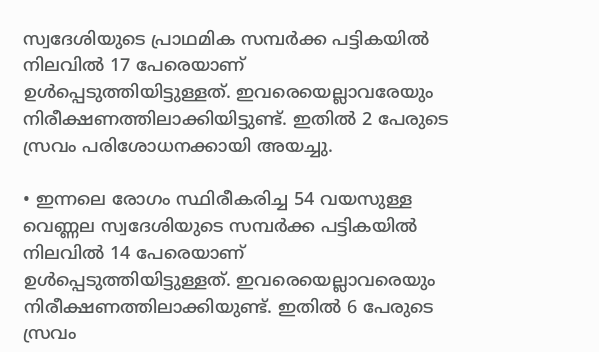സ്വദേശിയുടെ പ്രാഥമിക സമ്പർക്ക പട്ടികയിൽ നിലവിൽ 17 പേരെയാണ് ഉൾപ്പെടുത്തിയിട്ടുള്ളത്. ഇവരെയെല്ലാവരേയും നിരീക്ഷണത്തിലാക്കിയിട്ടുണ്ട്. ഇതിൽ 2 പേരുടെ സ്രവം പരിശോധനക്കായി അയച്ചു.

• ഇന്നലെ രോഗം സ്ഥിരീകരിച്ച 54 വയസുള്ള വെണ്ണല സ്വദേശിയുടെ സമ്പർക്ക പട്ടികയിൽ നിലവിൽ 14 പേരെയാണ് ഉൾപ്പെടുത്തിയിട്ടുള്ളത്. ഇവരെയെല്ലാവരെയും നിരീക്ഷണത്തിലാക്കിയുണ്ട്. ഇതിൽ 6 പേരുടെ സ്രവം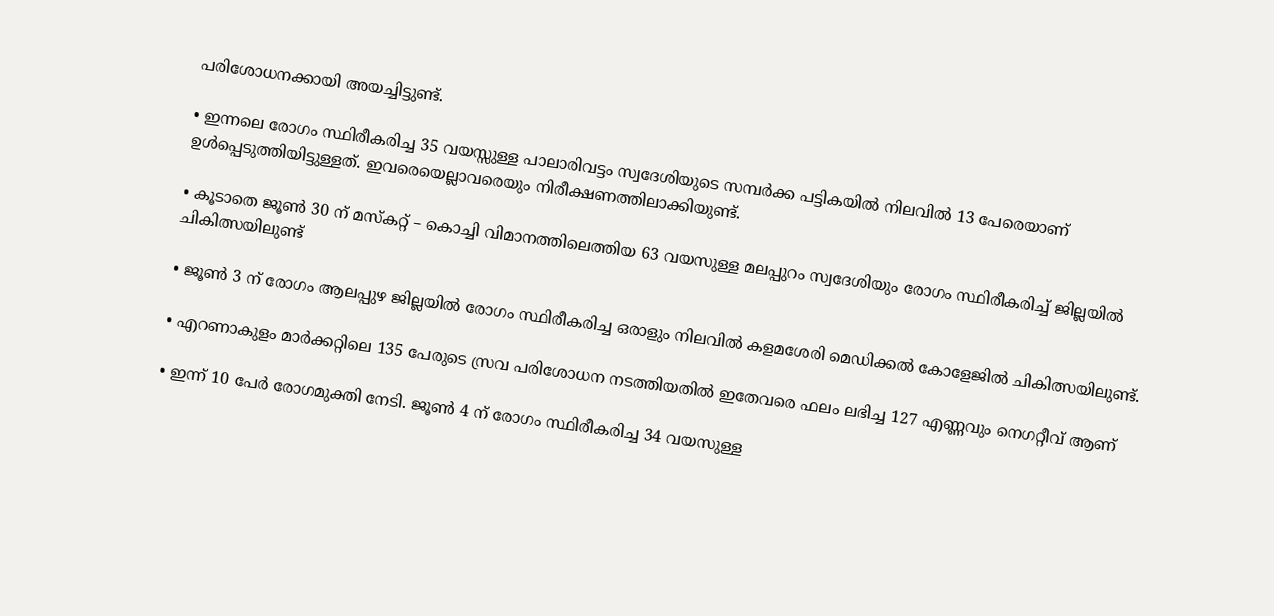പരിശോധനക്കായി അയച്ചിട്ടുണ്ട്.

• ഇന്നലെ രോഗം സ്ഥിരീകരിച്ച 35 വയസ്സുള്ള പാലാരിവട്ടം സ്വദേശിയുടെ സമ്പർക്ക പട്ടികയിൽ നിലവിൽ 13 പേരെയാണ് ഉൾപ്പെടുത്തിയിട്ടുള്ളത്. ഇവരെയെല്ലാവരെയും നിരീക്ഷണത്തിലാക്കിയുണ്ട്.

• കൂടാതെ ജൂൺ 30 ന് മസ്കറ്റ് – കൊച്ചി വിമാനത്തിലെത്തിയ 63 വയസുള്ള മലപ്പുറം സ്വദേശിയും രോഗം സ്ഥിരീകരിച്ച് ജില്ലയിൽ ചികിത്സയിലുണ്ട്

• ജൂൺ 3 ന് രോഗം ആലപ്പുഴ ജില്ലയിൽ രോഗം സ്ഥിരീകരിച്ച ഒരാളും നിലവിൽ കളമശേരി മെഡിക്കൽ കോളേജിൽ ചികിത്സയിലുണ്ട്.

• എറണാകുളം മാർക്കറ്റിലെ 135 പേരുടെ സ്രവ പരിശോധന നടത്തിയതിൽ ഇതേവരെ ഫലം ലഭിച്ച 127 എണ്ണവും നെഗറ്റീവ് ആണ്

• ഇന്ന് 10 പേർ രോഗമുക്തി നേടി. ജൂൺ 4 ന് രോഗം സ്ഥിരീകരിച്ച 34 വയസുള്ള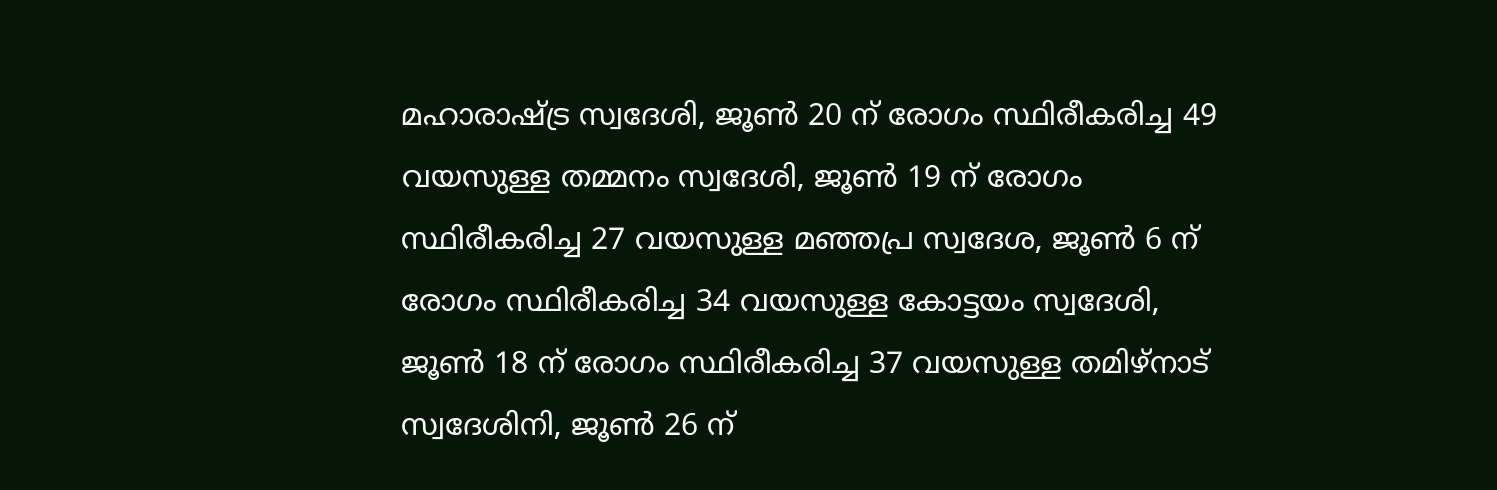മഹാരാഷ്ട്ര സ്വദേശി, ജൂൺ 20 ന് രോഗം സ്ഥിരീകരിച്ച 49 വയസുള്ള തമ്മനം സ്വദേശി, ജൂൺ 19 ന് രോഗം സ്ഥിരീകരിച്ച 27 വയസുള്ള മഞ്ഞപ്ര സ്വദേശ, ജൂൺ 6 ന് രോഗം സ്ഥിരീകരിച്ച 34 വയസുള്ള കോട്ടയം സ്വദേശി, ജൂൺ 18 ന് രോഗം സ്ഥിരീകരിച്ച 37 വയസുള്ള തമിഴ്നാട് സ്വദേശിനി, ജൂൺ 26 ന്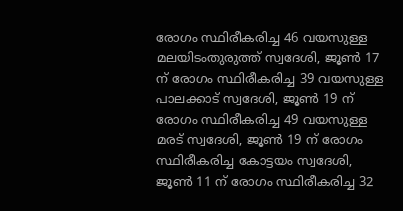രോഗം സ്ഥിരീകരിച്ച 46 വയസുള്ള മലയിടംതുരുത്ത് സ്വദേശി, ജൂൺ 17 ന് രോഗം സ്ഥിരീകരിച്ച 39 വയസുള്ള പാലക്കാട് സ്വദേശി, ജൂൺ 19 ന് രോഗം സ്ഥിരീകരിച്ച 49 വയസുള്ള മരട് സ്വദേശി, ജൂൺ 19 ന് രോഗം സ്ഥിരീകരിച്ച കോട്ടയം സ്വദേശി, ജൂൺ 11 ന് രോഗം സ്ഥിരീകരിച്ച 32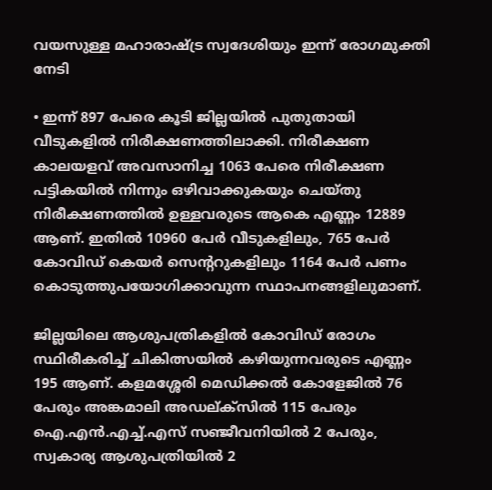വയസുള്ള മഹാരാഷ്ട്ര സ്വദേശിയും ഇന്ന് രോഗമുക്തി നേടി

• ഇന്ന് 897 പേരെ കൂടി ജില്ലയിൽ പുതുതായി വീടുകളിൽ നിരീക്ഷണത്തിലാക്കി. നിരീക്ഷണ കാലയളവ് അവസാനിച്ച 1063 പേരെ നിരീക്ഷണ പട്ടികയിൽ നിന്നും ഒഴിവാക്കുകയും ചെയ്തു നിരീക്ഷണത്തിൽ ഉള്ളവരുടെ ആകെ എണ്ണം 12889 ആണ്. ഇതിൽ 10960 പേർ വീടുകളിലും, 765 പേർ കോവിഡ് കെയർ സെന്ററുകളിലും 1164 പേർ പണം കൊടുത്തുപയോഗിക്കാവുന്ന സ്ഥാപനങ്ങളിലുമാണ്.

ജില്ലയിലെ ആശുപത്രികളിൽ കോവിഡ് രോഗം സ്ഥിരീകരിച്ച് ചികിത്സയിൽ കഴിയുന്നവരുടെ എണ്ണം 195 ആണ്. കളമശ്ശേരി മെഡിക്കൽ കോളേജിൽ 76 പേരും അങ്കമാലി അഡല്ക്സിൽ 115 പേരും ഐ.എൻ.എച്ച്.എസ് സഞ്ജീവനിയിൽ 2 പേരും, സ്വകാര്യ ആശുപത്രിയിൽ 2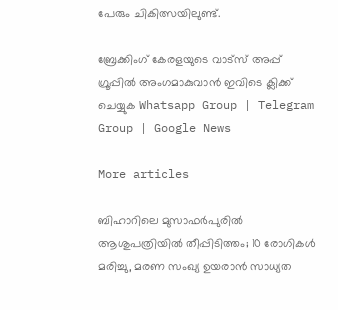പേരും ചികിത്സയിലുണ്ട്.

ബ്രേക്കിംഗ് കേരളയുടെ വാട്സ് അപ്പ് ഗ്രൂപ്പിൽ അംഗമാകുവാൻ ഇവിടെ ക്ലിക്ക് ചെയ്യുക Whatsapp Group | Telegram Group | Google News

More articles

ബിഹാറിലെ മുസാഫർപുരിൽ ആശുപത്രിയിൽ തീപ്പിടിത്തം; 10 രോഗികൾ മരിച്ചു, മരണ സംഖ്യ ഉയരാൻ സാധ്യത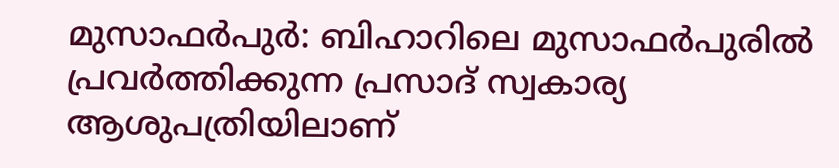മുസാഫർപുർ: ബിഹാറിലെ മുസാഫർപുരിൽ പ്രവർത്തിക്കുന്ന പ്രസാദ് സ്വകാര്യ ആശുപത്രിയിലാണ്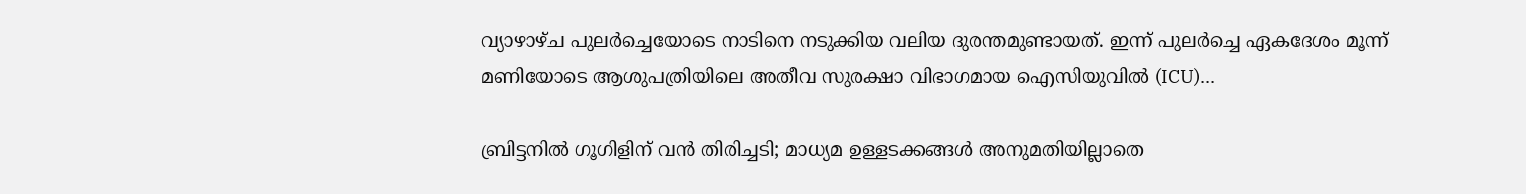വ്യാഴാഴ്ച പുലർച്ചെയോടെ നാടിനെ നടുക്കിയ വലിയ ദുരന്തമുണ്ടായത്. ഇന്ന് പുലർച്ചെ ഏകദേശം മൂന്ന് മണിയോടെ ആശുപത്രിയിലെ അതീവ സുരക്ഷാ വിഭാഗമായ ഐസിയുവിൽ (ICU)...

ബ്രിട്ടനിൽ ഗൂഗിളിന് വൻ തിരിച്ചടി; മാധ്യമ ഉള്ളടക്കങ്ങൾ അനുമതിയില്ലാതെ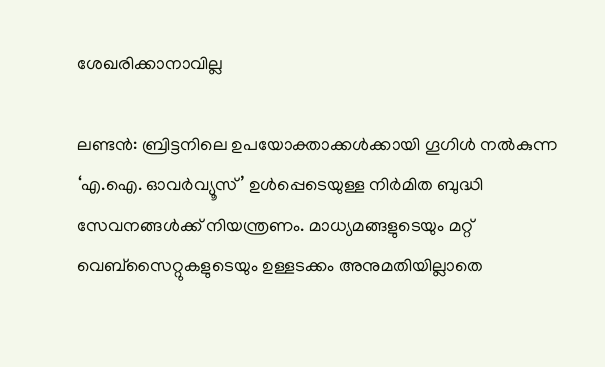ശേഖരിക്കാനാവില്ല

ലണ്ടൻ: ബ്രിട്ടനിലെ ഉപയോക്താക്കൾക്കായി ഗൂഗിൾ നൽകുന്ന ‘എ.ഐ. ഓവർവ്യൂസ്’ ഉൾപ്പെടെയുള്ള നിർമിത ബുദ്ധി സേവനങ്ങൾക്ക് നിയന്ത്രണം. മാധ്യമങ്ങളുടെയും മറ്റ് വെബ്‌സൈറ്റുകളുടെയും ഉള്ളടക്കം അനുമതിയില്ലാതെ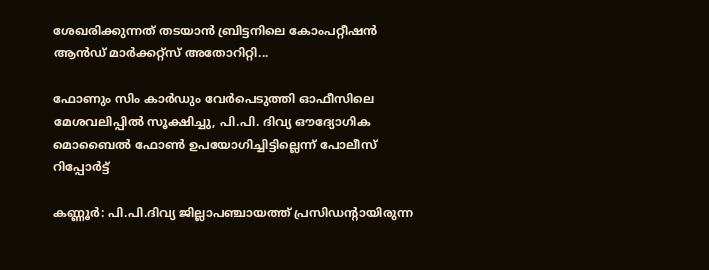ശേഖരിക്കുന്നത് തടയാൻ ബ്രിട്ടനിലെ കോംപറ്റീഷൻ ആൻഡ് മാർക്കറ്റ്സ് അതോറിറ്റി...

ഫോണും സിം കാർഡും വേർപെടുത്തി ഓഫീസിലെ മേശവലിപ്പിൽ സൂക്ഷിച്ചു, പി.പി. ദിവ്യ ഔദ്യോഗിക മൊബൈൽ ഫോൺ ഉപയോഗിച്ചിട്ടില്ലെന്ന് പോലീസ് റിപ്പോർട്ട്

കണ്ണൂർ: പി.പി.ദിവ്യ ജില്ലാപഞ്ചായത്ത് പ്രസിഡന്റായിരുന്ന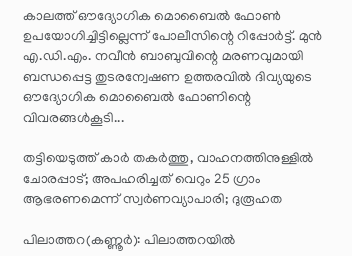കാലത്ത് ഔദ്യോഗിക മൊബൈൽ ഫോൺ ഉപയോഗിച്ചിട്ടില്ലെന്ന് പോലീസിന്റെ റിപ്പോർട്ട്. മുൻ എ.ഡി.എം. നവീൻ ബാബുവിന്റെ മരണവുമായി ബന്ധപ്പെട്ട തുടരന്വേഷണ ഉത്തരവിൽ ദിവ്യയുടെ ഔദ്യോഗിക മൊബൈൽ ഫോണിന്റെ വിവരങ്ങൾകൂടി...

തട്ടിയെടുത്ത് കാർ തകർത്തു, വാഹനത്തിനുള്ളിൽ ചോരപ്പാട്; അപഹരിച്ചത് വെറും 25 ഗ്രാം ആഭരണമെന്ന് സ്വർണവ്യാപാരി; ദുരൂഹത

പിലാത്തറ(കണ്ണൂർ): പിലാത്തറയിൽ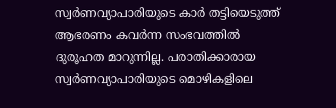സ്വർണവ്യാപാരിയുടെ കാർ തട്ടിയെടുത്ത് ആഭരണം കവർന്ന സംഭവത്തിൽ ദുരൂഹത മാറുന്നില്ല. പരാതിക്കാരായ സ്വർണവ്യാപാരിയുടെ മൊഴികളിലെ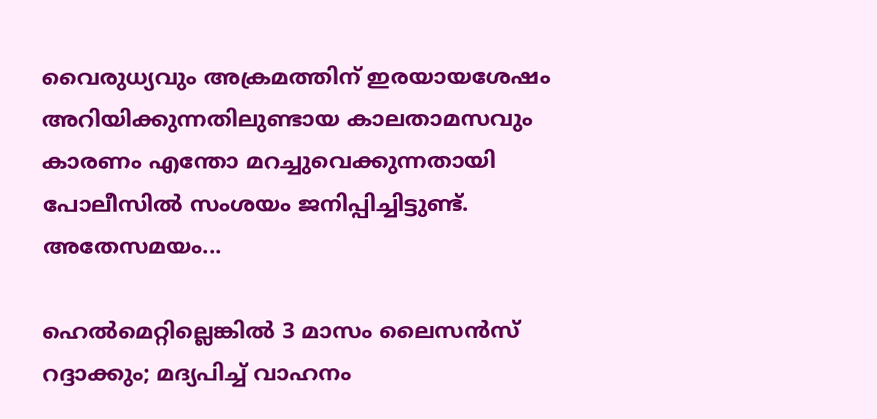വൈരുധ്യവും അക്രമത്തിന് ഇരയായശേഷം അറിയിക്കുന്നതിലുണ്ടായ കാലതാമസവും കാരണം എന്തോ മറച്ചുവെക്കുന്നതായി പോലീസിൽ സംശയം ജനിപ്പിച്ചിട്ടുണ്ട്. അതേസമയം...

ഹെൽമെറ്റില്ലെങ്കിൽ 3 മാസം ലൈസൻസ് റദ്ദാക്കും; മദ്യപിച്ച് വാഹനം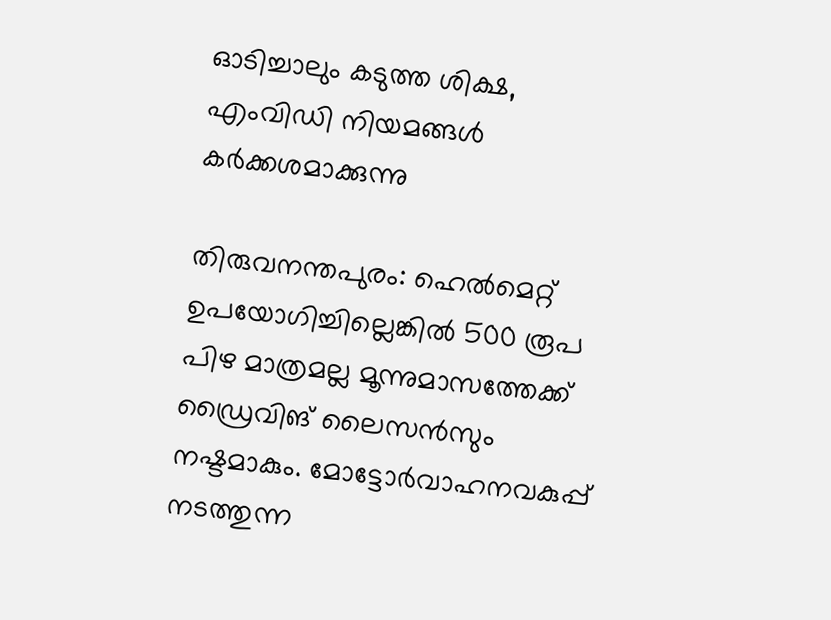ഓടിച്ചാലും കടുത്ത ശിക്ഷ, എംവിഡി നിയമങ്ങൾ കർക്കശമാക്കുന്നു

തിരുവനന്തപുരം: ഹെൽമെറ്റ് ഉപയോഗിച്ചില്ലെങ്കിൽ 500 രൂപ പിഴ മാത്രമല്ല മൂന്നുമാസത്തേക്ക്‌ ഡ്രൈവിങ് ലൈസൻസും നഷ്ടമാകും. മോട്ടോർവാഹനവകുപ്പ് നടത്തുന്ന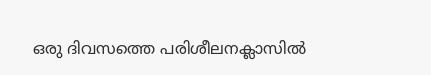ഒരു ദിവസത്തെ പരിശീലനക്ലാസിൽ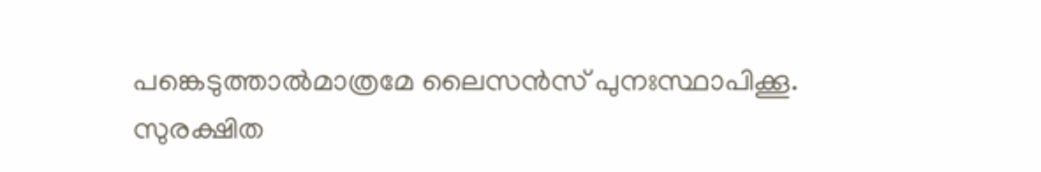പങ്കെടുത്താൽമാത്രമേ ലൈസൻസ് പുനഃസ്ഥാപിക്കൂ. സുരക്ഷിത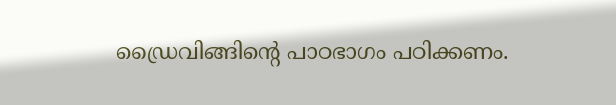ഡ്രൈവിങ്ങിന്റെ പാഠഭാഗം പഠിക്കണം.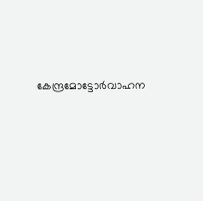കേന്ദ്രമോട്ടോർവാഹന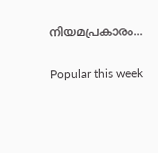നിയമപ്രകാരം...

Popular this week